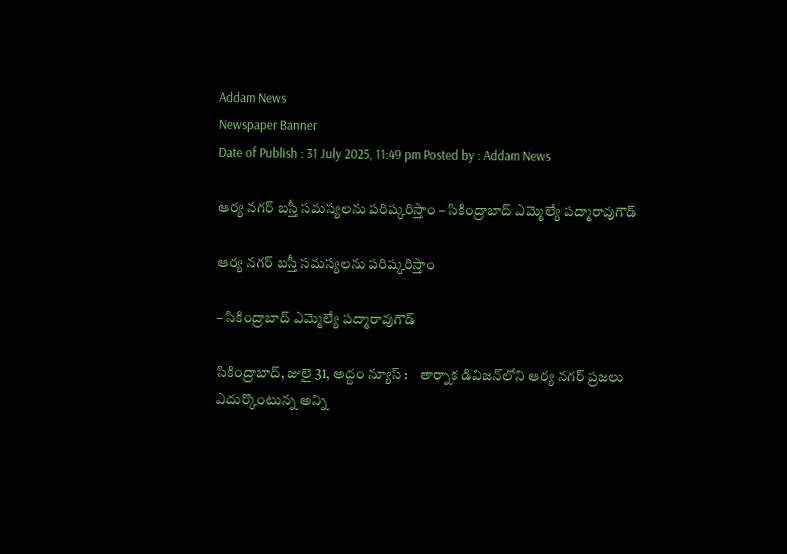Addam News
Newspaper Banner
Date of Publish : 31 July 2025, 11:49 pm Posted by : Addam News

ఆర్య నగర్ బస్తీ సమస్యలను పరిష్కరిస్తాం – సికింద్రాబాద్ ఎమ్మెల్యే ప‌ద్మారావుగౌడ్‌

ఆర్య నగర్ బస్తీ సమస్యలను పరిష్కరిస్తాం

– సికింద్రాబాద్ ఎమ్మెల్యే ప‌ద్మారావుగౌడ్‌

సికింద్రాబాద్, జులై 31, అద్దం న్యూస్ :    తార్నాక డివిజన్‌లోని ఆర్య నగర్ ప్రజలు ఎదుర్కొంటున్న అన్ని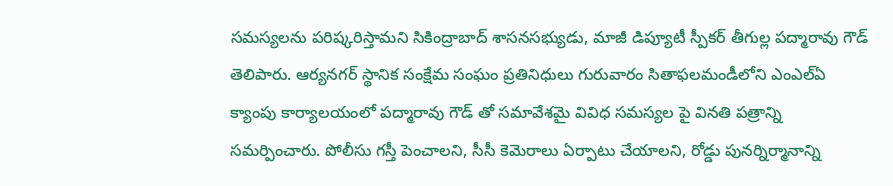సమస్యలను పరిష్కరిస్తామని సికింద్రాబాద్ శాసనసభ్యుడు, మాజీ డిప్యూటీ స్పీకర్ తీగుల్ల పద్మారావు గౌడ్ తెలిపారు. ఆర్యనగర్ స్థానిక సంక్షేమ సంఘం ప్రతినిధులు గురువారం సితాఫలమండీలోని ఎంఎల్ఏ క్యాంపు కార్యాలయంలో పద్మారావు గౌడ్ తో సమావేశమై వివిధ సమస్యల పై వినతి పత్రాన్ని సమర్పించారు. పోలీసు గస్తీ పెంచాలని, సీసీ కెమెరాలు ఏర్పాటు చేయాలని, రోడ్డు పునర్నిర్మానాన్ని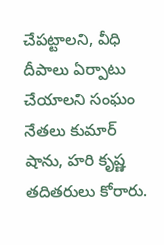చేపట్టాలని, వీధి దీపాలు ఏర్పాటు చేయాలని సంఘం నేతలు కుమార్ షాను, హరి కృష్ణ తదితరులు కోరారు.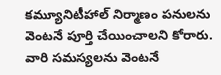కమ్యూనిటీహాల్ నిర్మాణం పనులను వెంటనే పూర్తి చేయించాలని కోరారు. వారి సమస్యలను వెంటనే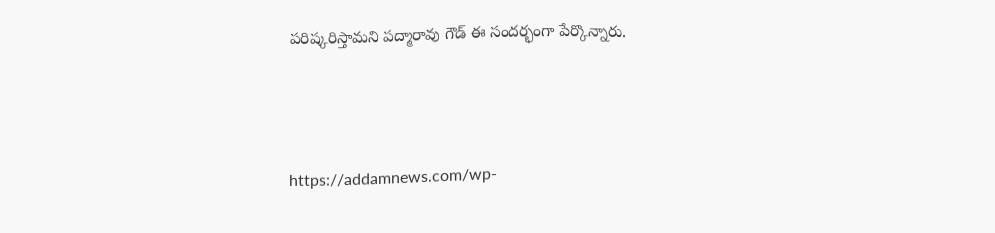పరిష్కరిస్తామని పద్మారావు గౌడ్ ఈ సందర్భంగా పేర్కొన్నారు.




https://addamnews.com/wp-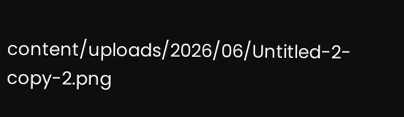content/uploads/2026/06/Untitled-2-copy-2.png